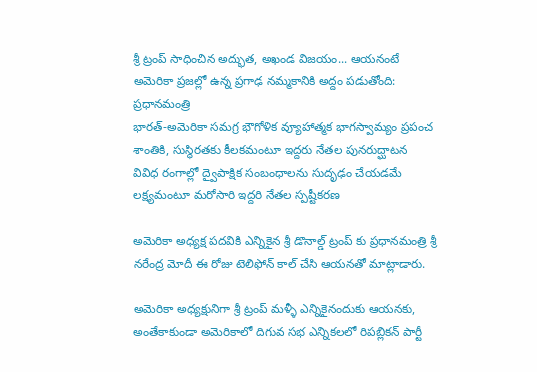శ్రీ ట్రంప్ సాధించిన అద్భుత, అఖండ విజయం... ఆయనంటే అమెరికా ప్రజల్లో ఉన్న ప్రగాఢ నమ్మకానికి అద్దం పడుతోంది: ప్రధానమంత్రి
భారత్-అమెరికా సమగ్ర భౌగోళిక వ్యూహాత్మక భాగస్వామ్యం ప్రపంచ శాంతికి, సుస్థిరతకు కీలకమంటూ ఇద్దరు నేతల పునరుద్ఘాటన
వివిధ రంగాల్లో ద్వైపాక్షిక సంబంధాలను సుదృఢం చేయడమే లక్ష్యమంటూ మరోసారి ఇద్దరి నేతల స్పష్టీకరణ

అమెరికా అధ్యక్ష పదవికి ఎన్నికైన శ్రీ డొనాల్డ్ ట్రంప్ కు ప్రధానమంత్రి శ్రీ నరేంద్ర మోదీ ఈ రోజు టెలిఫోన్‌ కాల్ చేసి ఆయనతో మాట్లాడారు.

అమెరికా అధ్యక్షునిగా శ్రీ ట్రంప్ మళ్ళీ ఎన్నికైనందుకు ఆయనకు, అంతేకాకుండా అమెరికాలో దిగువ సభ ఎన్నికలలో రిపబ్లికన్ పార్టీ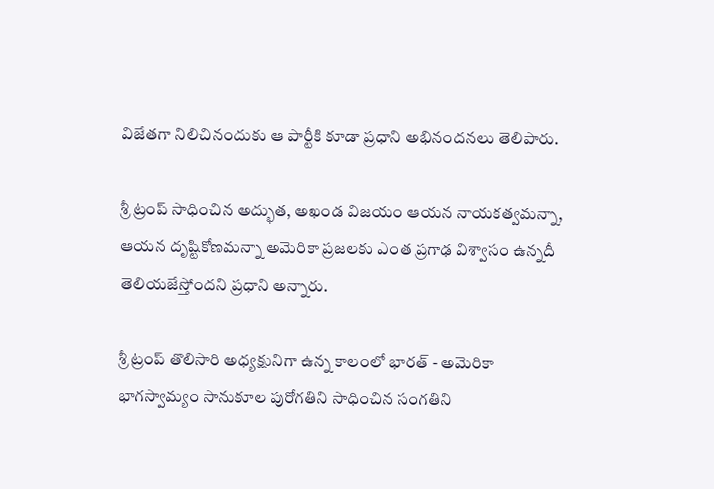విజేతగా నిలిచినందుకు ఆ పార్టీకి కూడా ప్రధాని అభినందనలు తెలిపారు.

శ్రీ ట్రంప్ సాధించిన అద్భుత, అఖండ విజయం ఆయన నాయకత్వమన్నా, ఆయన దృష్టికోణమన్నా అమెరికా ప్రజలకు ఎంత ప్రగాఢ విశ్వాసం ఉన్నదీ తెలియజేస్తోందని ప్రధాని అన్నారు.

శ్రీ ట్రంప్ తొలిసారి అధ్యక్షునిగా ఉన్న కాలంలో భారత్ - అమెరికా భాగస్వామ్యం సానుకూల పురోగతిని సాధించిన సంగతిని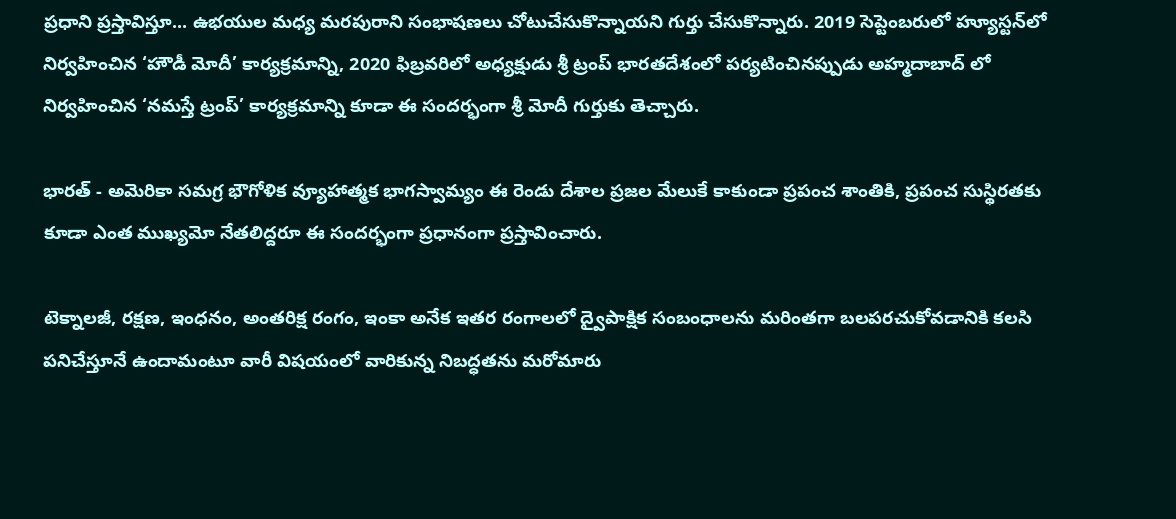ప్రధాని ప్రస్తావిస్తూ... ఉభయుల మధ్య మరపురాని సంభాషణలు చోటుచేసుకొన్నాయని గుర్తు చేసుకొన్నారు. 2019 సెప్టెంబరులో హ్యూస్టన్‌లో నిర్వహించిన ‘హౌడీ మోదీ’ కార్యక్రమాన్ని, 2020 ఫిబ్రవరిలో అధ్యక్షుడు శ్రీ ట్రంప్ భారతదేశంలో పర్యటించినప్పుడు అహ్మదాబాద్ లో నిర్వహించిన ‘నమస్తే ట్రంప్’ కార్యక్రమాన్ని కూడా ఈ సందర్భంగా శ్రీ మోదీ గుర్తుకు తెచ్చారు.

భారత్ - అమెరికా సమగ్ర భౌగోళిక వ్యూహాత్మక భాగస్వామ్యం ఈ రెండు దేశాల ప్రజల మేలుకే కాకుండా ప్రపంచ శాంతికి, ప్రపంచ సుస్థిరతకు కూడా ఎంత ముఖ్యమో నేతలిద్దరూ ఈ సందర్భంగా ప్రధానంగా ప్రస్తావించారు.

టెక్నాలజీ, రక్షణ, ఇంధనం, అంతరిక్ష రంగం, ఇంకా అనేక ఇతర రంగాలలో ద్వైపాక్షిక సంబంధాలను మరింతగా బలపరచుకోవడానికి కలసి పనిచేస్తూనే ఉందామంటూ వారీ విషయంలో వారికున్న నిబద్ధతను మరోమారు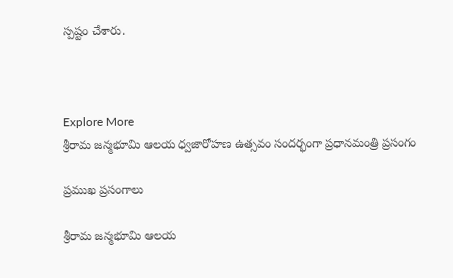స్పష్టం చేశారు.



Explore More
శ్రీరామ జన్మభూమి ఆలయ ధ్వజారోహణ ఉత్సవం సందర్భంగా ప్రధానమంత్రి ప్రసంగం

ప్రముఖ ప్రసంగాలు

శ్రీరామ జన్మభూమి ఆలయ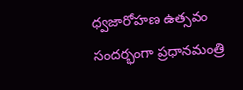ధ్వజారోహణ ఉత్సవం సందర్భంగా ప్రధానమంత్రి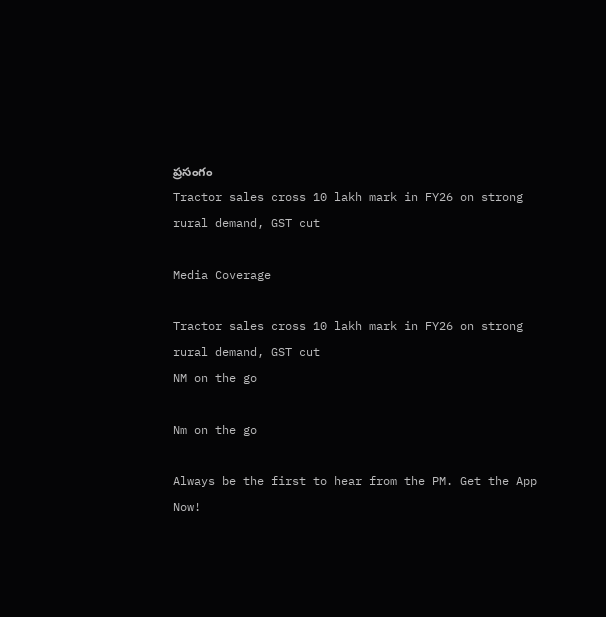ప్రసంగం
Tractor sales cross 10 lakh mark in FY26 on strong rural demand, GST cut

Media Coverage

Tractor sales cross 10 lakh mark in FY26 on strong rural demand, GST cut
NM on the go

Nm on the go

Always be the first to hear from the PM. Get the App Now!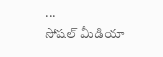...
సోషల్ మీడియా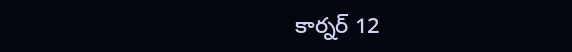కార్నర్ 12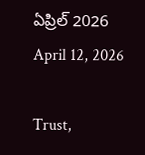ఏప్రిల్ 2026
April 12, 2026

Trust,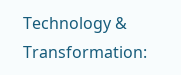Technology & Transformation: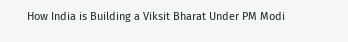How India is Building a Viksit Bharat Under PM Modi